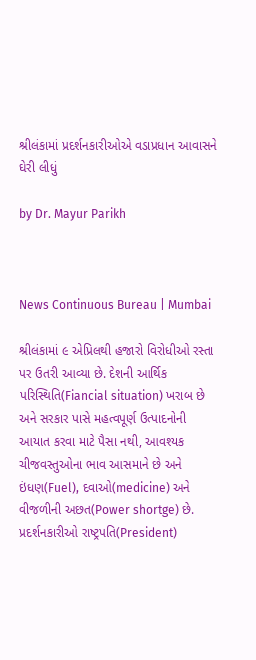શ્રીલંકામાં પ્રદર્શનકારીઓએ વડાપ્રધાન આવાસને ઘેરી લીધું

by Dr. Mayur Parikh



News Continuous Bureau | Mumbai

શ્રીલંકામાં ૯ એપ્રિલથી હજારો વિરોધીઓ રસ્તા પર ઉતરી આવ્યા છે. દેશની આર્થિક પરિસ્થિતિ(Fiancial situation) ખરાબ છે અને સરકાર પાસે મહત્વપૂર્ણ ઉત્પાદનોની આયાત કરવા માટે પૈસા નથી, આવશ્યક ચીજવસ્તુઓના ભાવ આસમાને છે અને ઇંધણ(Fuel), દવાઓ(medicine) અને વીજળીની અછત(Power shortge) છે. પ્રદર્શનકારીઓ રાષ્ટ્રપતિ(President)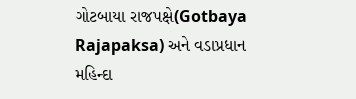ગોટબાયા રાજપક્ષે(Gotbaya Rajapaksa) અને વડાપ્રધાન મહિન્દા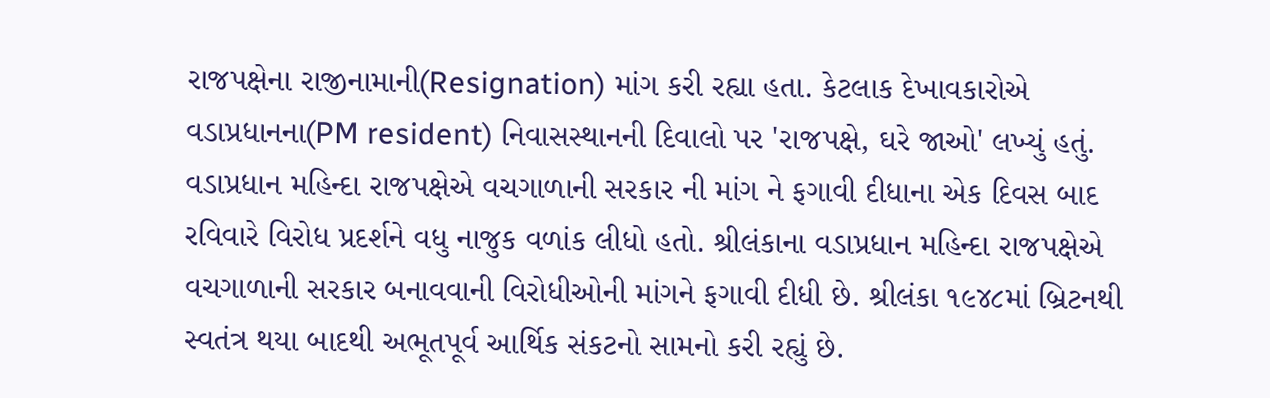રાજપક્ષેના રાજીનામાની(Resignation) માંગ કરી રહ્યા હતા. કેટલાક દેખાવકારોએ વડાપ્રધાનના(PM resident) નિવાસસ્થાનની દિવાલો પર 'રાજપક્ષે, ઘરે જાઓ' લખ્યું હતું. વડાપ્રધાન મહિન્દા રાજપક્ષેએ વચગાળાની સરકાર ની માંગ ને ફગાવી દીધાના એક દિવસ બાદ રવિવારે વિરોધ પ્રદર્શને વધુ નાજુક વળાંક લીધો હતો. શ્રીલંકાના વડાપ્રધાન મહિન્દા રાજપક્ષેએ વચગાળાની સરકાર બનાવવાની વિરોધીઓની માંગને ફગાવી દીધી છે. શ્રીલંકા ૧૯૪૮માં બ્રિટનથી સ્વતંત્ર થયા બાદથી અભૂતપૂર્વ આર્થિક સંકટનો સામનો કરી રહ્યું છે.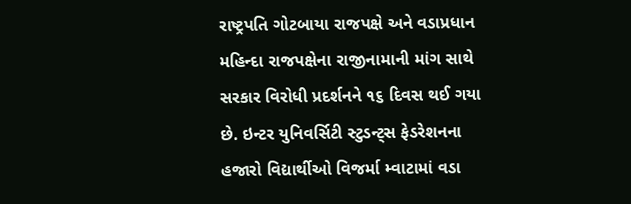રાષ્ટ્રપતિ ગોટબાયા રાજપક્ષે અને વડાપ્રધાન મહિન્દા રાજપક્ષેના રાજીનામાની માંગ સાથે સરકાર વિરોધી પ્રદર્શનને ૧૬ દિવસ થઈ ગયા છે. ઇન્ટર યુનિવર્સિટી સ્ટુડન્ટ્‌સ ફેડરેશનના હજારો વિદ્યાર્થીઓ વિજર્મા મ્વાટામાં વડા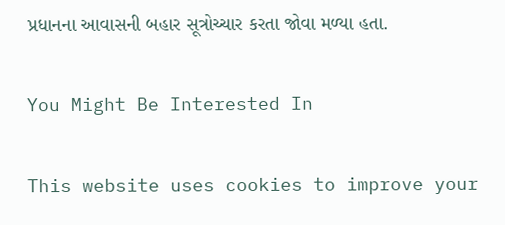પ્રધાનના આવાસની બહાર સૂત્રોચ્ચાર કરતા જોવા મળ્યા હતા.

You Might Be Interested In

This website uses cookies to improve your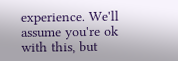experience. We'll assume you're ok with this, but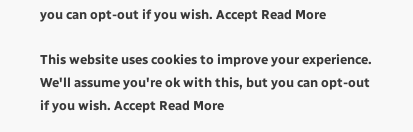you can opt-out if you wish. Accept Read More

This website uses cookies to improve your experience. We'll assume you're ok with this, but you can opt-out if you wish. Accept Read More